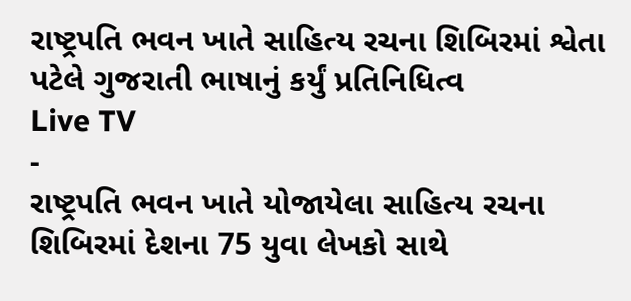રાષ્ટ્રપતિ ભવન ખાતે સાહિત્ય રચના શિબિરમાં શ્વેતા પટેલે ગુજરાતી ભાષાનું કર્યું પ્રતિનિધિત્વ
Live TV
-
રાષ્ટ્રપતિ ભવન ખાતે યોજાયેલા સાહિત્ય રચના શિબિરમાં દેશના 75 યુવા લેખકો સાથે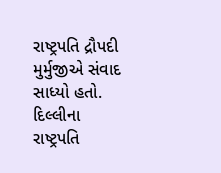રાષ્ટ્રપતિ દ્રૌપદી મુર્મુજીએ સંવાદ સાધ્યો હતો.
દિલ્લીના રાષ્ટ્રપતિ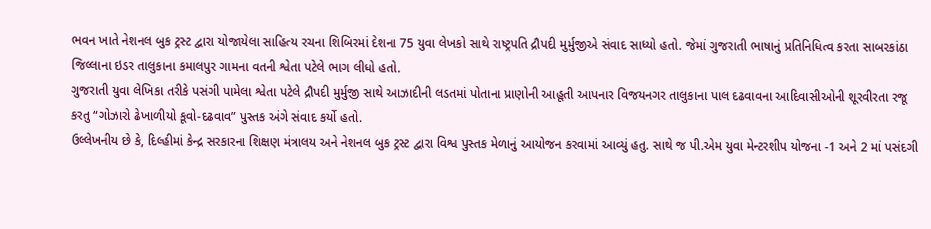ભવન ખાતે નેશનલ બુક ટ્રસ્ટ દ્વારા યોજાયેલા સાહિત્ય રચના શિબિરમાં દેશના 75 યુવા લેખકો સાથે રાષ્ટ્રપતિ દ્રૌપદી મુર્મુજીએ સંવાદ સાધ્યો હતો. જેમાં ગુજરાતી ભાષાનું પ્રતિનિધિત્વ કરતા સાબરકાંઠા જિલ્લાના ઇડર તાલુકાના કમાલપુર ગામના વતની શ્વેતા પટેલે ભાગ લીધો હતો.
ગુજરાતી યુવા લેખિકા તરીકે પસંગી પામેલા શ્વેતા પટેલે દ્રૌપદી મુર્મુજી સાથે આઝાદીની લડતમાં પોતાના પ્રાણોની આહૂતી આપનાર વિજયનગર તાલુકાના પાલ દઢવાવના આદિવાસીઓની શૂરવીરતા રજૂ કરતુ “ગોઝારો ઢેખાળીયો કૂવો-દઢવાવ” પુસ્તક અંગે સંવાદ કર્યો હતો.
ઉલ્લેખનીય છે કે, દિલ્હીમાં કેન્દ્ર સરકારના શિક્ષણ મંત્રાલય અને નેશનલ બુક ટ્રસ્ટ દ્વારા વિશ્વ પુસ્તક મેળાનું આયોજન કરવામાં આવ્યું હતુ. સાથે જ પી.એમ યુવા મેન્ટરશીપ યોજના -1 અને 2 માં પસંદગી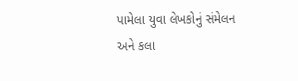પામેલા યુવા લેખકોનું સંમેલન અને કલા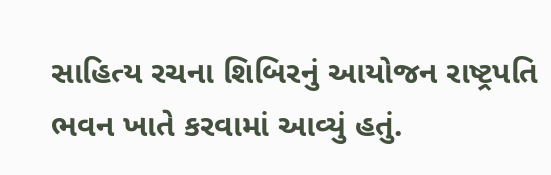સાહિત્ય રચના શિબિરનું આયોજન રાષ્ટ્રપતિ ભવન ખાતે કરવામાં આવ્યું હતું.